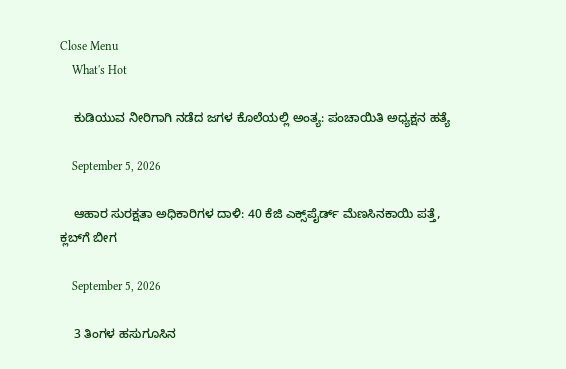Close Menu
    What's Hot

    ಕುಡಿಯುವ ನೀರಿಗಾಗಿ ನಡೆದ ಜಗಳ ಕೊಲೆಯಲ್ಲಿ ಅಂತ್ಯ: ಪಂಚಾಯಿತಿ ಅಧ್ಯಕ್ಷನ ಹತ್ಯೆ

    September 5, 2026

    ಆಹಾರ ಸುರಕ್ಷತಾ ಅಧಿಕಾರಿಗಳ ದಾಳಿ: 40 ಕೆಜಿ ಎಕ್ಸ್‌ಪೈರ್ಡ್ ಮೆಣಸಿನಕಾಯಿ ಪತ್ತೆ, ಕ್ಲಬ್‌ಗೆ ಬೀಗ

    September 5, 2026

    3 ತಿಂಗಳ ಹಸುಗೂಸಿನ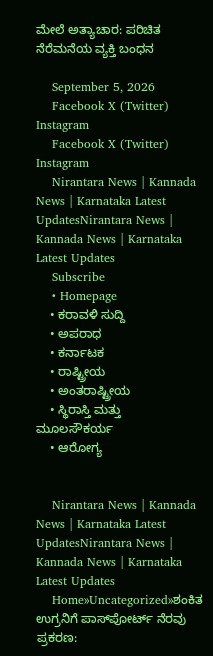ಮೇಲೆ ಅತ್ಯಾಚಾರ: ಪರಿಚಿತ ನೆರೆಮನೆಯ ವ್ಯಕ್ತಿ ಬಂಧನ

    September 5, 2026
    Facebook X (Twitter) Instagram
    Facebook X (Twitter) Instagram
    Nirantara News | Kannada News | Karnataka Latest UpdatesNirantara News | Kannada News | Karnataka Latest Updates
    Subscribe
    • Homepage
    • ಕರಾವಳಿ ಸುದ್ದಿ
    • ಅಪರಾಧ
    • ಕರ್ನಾಟಕ
    • ರಾಷ್ಟ್ರೀಯ
    • ಅಂತರಾಷ್ಟ್ರೀಯ
    • ಸ್ಥಿರಾಸ್ತಿ ಮತ್ತು ಮೂಲಸೌಕರ್ಯ
    • ಆರೋಗ್ಯ


    Nirantara News | Kannada News | Karnataka Latest UpdatesNirantara News | Kannada News | Karnataka Latest Updates
    Home»Uncategorized»ಶಂಕಿತ ಉಗ್ರನಿಗೆ ಪಾಸ್‌ಪೋರ್ಟ್ ನೆರವು ಪ್ರಕರಣ: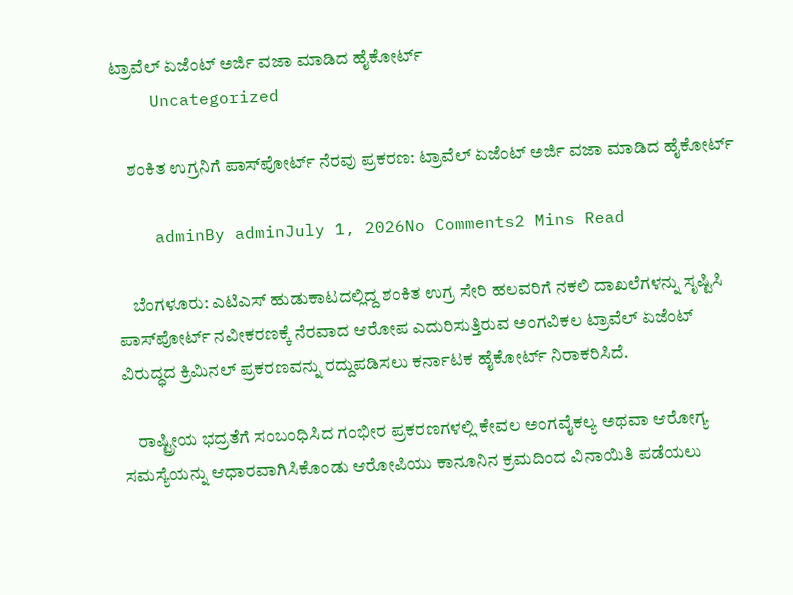ಟ್ರಾವೆಲ್ ಏಜೆಂಟ್ ಅರ್ಜಿ ವಜಾ ಮಾಡಿದ ಹೈಕೋರ್ಟ್
    Uncategorized

    ಶಂಕಿತ ಉಗ್ರನಿಗೆ ಪಾಸ್‌ಪೋರ್ಟ್ ನೆರವು ಪ್ರಕರಣ: ಟ್ರಾವೆಲ್ ಏಜೆಂಟ್ ಅರ್ಜಿ ವಜಾ ಮಾಡಿದ ಹೈಕೋರ್ಟ್

    adminBy adminJuly 1, 2026No Comments2 Mins Read

    ಬೆಂಗಳೂರು: ಎಟಿಎಸ್ ಹುಡುಕಾಟದಲ್ಲಿದ್ದ ಶಂಕಿತ ಉಗ್ರ ಸೇರಿ ಹಲವರಿಗೆ ನಕಲಿ ದಾಖಲೆಗಳನ್ನು ಸೃಷ್ಟಿಸಿ ಪಾಸ್‌ಪೋರ್ಟ್ ನವೀಕರಣಕ್ಕೆ ನೆರವಾದ ಆರೋಪ ಎದುರಿಸುತ್ತಿರುವ ಅಂಗವಿಕಲ ಟ್ರಾವೆಲ್ ಏಜೆಂಟ್ ವಿರುದ್ಧದ ಕ್ರಿಮಿನಲ್ ಪ್ರಕರಣವನ್ನು ರದ್ದುಪಡಿಸಲು ಕರ್ನಾಟಕ ಹೈಕೋರ್ಟ್ ನಿರಾಕರಿಸಿದೆ.

    ರಾಷ್ಟ್ರೀಯ ಭದ್ರತೆಗೆ ಸಂಬಂಧಿಸಿದ ಗಂಭೀರ ಪ್ರಕರಣಗಳಲ್ಲಿ ಕೇವಲ ಅಂಗವೈಕಲ್ಯ ಅಥವಾ ಆರೋಗ್ಯ ಸಮಸ್ಯೆಯನ್ನು ಆಧಾರವಾಗಿಸಿಕೊಂಡು ಆರೋಪಿಯು ಕಾನೂನಿನ ಕ್ರಮದಿಂದ ವಿನಾಯಿತಿ ಪಡೆಯಲು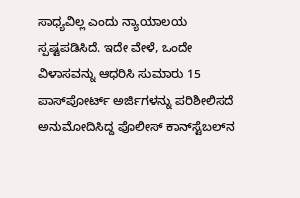ಸಾಧ್ಯವಿಲ್ಲ ಎಂದು ನ್ಯಾಯಾಲಯ ಸ್ಪಷ್ಟಪಡಿಸಿದೆ. ಇದೇ ವೇಳೆ, ಒಂದೇ ವಿಳಾಸವನ್ನು ಆಧರಿಸಿ ಸುಮಾರು 15 ಪಾಸ್‌ಪೋರ್ಟ್ ಅರ್ಜಿಗಳನ್ನು ಪರಿಶೀಲಿಸದೆ ಅನುಮೋದಿಸಿದ್ದ ಪೊಲೀಸ್ ಕಾನ್‌ಸ್ಟೆಬಲ್‌ನ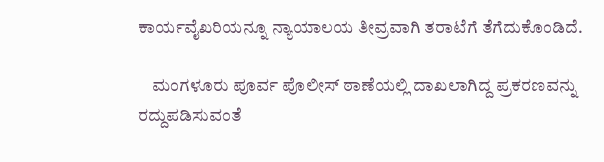ಕಾರ್ಯವೈಖರಿಯನ್ನೂ ನ್ಯಾಯಾಲಯ ತೀವ್ರವಾಗಿ ತರಾಟೆಗೆ ತೆಗೆದುಕೊಂಡಿದೆ.

    ಮಂಗಳೂರು ಪೂರ್ವ ಪೊಲೀಸ್ ಠಾಣೆಯಲ್ಲಿ ದಾಖಲಾಗಿದ್ದ ಪ್ರಕರಣವನ್ನು ರದ್ದುಪಡಿಸುವಂತೆ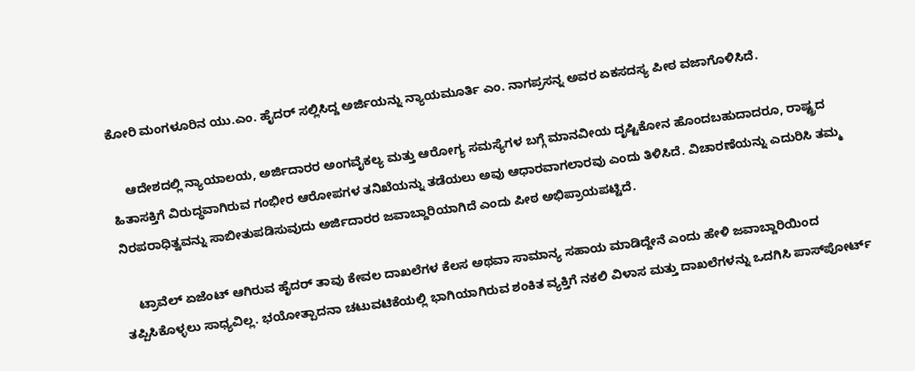ಕೋರಿ ಮಂಗಳೂರಿನ ಯು.ಎಂ. ಹೈದರ್ ಸಲ್ಲಿಸಿದ್ದ ಅರ್ಜಿಯನ್ನು ನ್ಯಾಯಮೂರ್ತಿ ಎಂ. ನಾಗಪ್ರಸನ್ನ ಅವರ ಏಕಸದಸ್ಯ ಪೀಠ ವಜಾಗೊಳಿಸಿದೆ.

    ಆದೇಶದಲ್ಲಿ ನ್ಯಾಯಾಲಯ, ಅರ್ಜಿದಾರರ ಅಂಗವೈಕಲ್ಯ ಮತ್ತು ಆರೋಗ್ಯ ಸಮಸ್ಯೆಗಳ ಬಗ್ಗೆ ಮಾನವೀಯ ದೃಷ್ಟಿಕೋನ ಹೊಂದಬಹುದಾದರೂ, ರಾಷ್ಟ್ರದ ಹಿತಾಸಕ್ತಿಗೆ ವಿರುದ್ಧವಾಗಿರುವ ಗಂಭೀರ ಆರೋಪಗಳ ತನಿಖೆಯನ್ನು ತಡೆಯಲು ಅವು ಆಧಾರವಾಗಲಾರವು ಎಂದು ತಿಳಿಸಿದೆ. ವಿಚಾರಣೆಯನ್ನು ಎದುರಿಸಿ ತಮ್ಮ ನಿರಪರಾಧಿತ್ವವನ್ನು ಸಾಬೀತುಪಡಿಸುವುದು ಅರ್ಜಿದಾರರ ಜವಾಬ್ದಾರಿಯಾಗಿದೆ ಎಂದು ಪೀಠ ಅಭಿಪ್ರಾಯಪಟ್ಟಿದೆ.

    ಟ್ರಾವೆಲ್ ಏಜೆಂಟ್ ಆಗಿರುವ ಹೈದರ್ ತಾವು ಕೇವಲ ದಾಖಲೆಗಳ ಕೆಲಸ ಅಥವಾ ಸಾಮಾನ್ಯ ಸಹಾಯ ಮಾಡಿದ್ದೇನೆ ಎಂದು ಹೇಳಿ ಜವಾಬ್ದಾರಿಯಿಂದ ತಪ್ಪಿಸಿಕೊಳ್ಳಲು ಸಾಧ್ಯವಿಲ್ಲ. ಭಯೋತ್ಪಾದನಾ ಚಟುವಟಿಕೆಯಲ್ಲಿ ಭಾಗಿಯಾಗಿರುವ ಶಂಕಿತ ವ್ಯಕ್ತಿಗೆ ನಕಲಿ ವಿಳಾಸ ಮತ್ತು ದಾಖಲೆಗಳನ್ನು ಒದಗಿಸಿ ಪಾಸ್‌ಪೋರ್ಟ್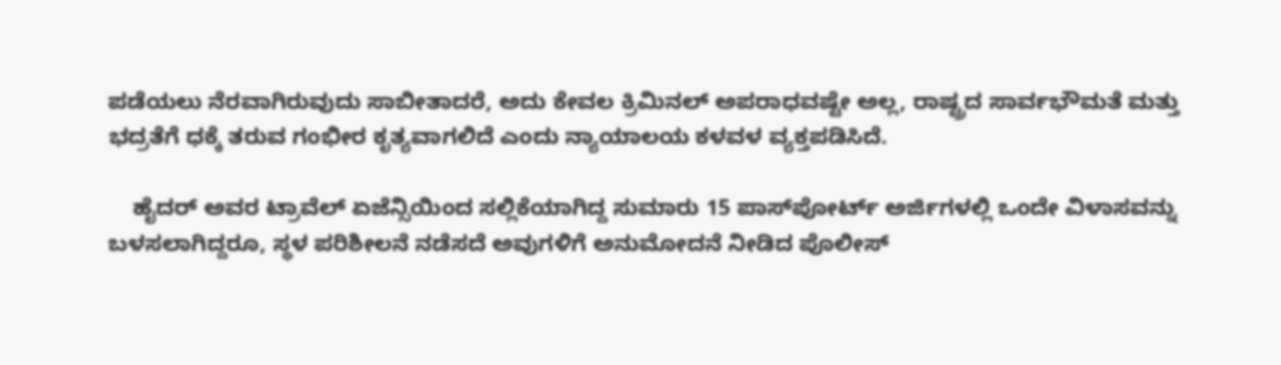ಪಡೆಯಲು ನೆರವಾಗಿರುವುದು ಸಾಬೀತಾದರೆ, ಅದು ಕೇವಲ ಕ್ರಿಮಿನಲ್ ಅಪರಾಧವಷ್ಟೇ ಅಲ್ಲ, ರಾಷ್ಟ್ರದ ಸಾರ್ವಭೌಮತೆ ಮತ್ತು ಭದ್ರತೆಗೆ ಧಕ್ಕೆ ತರುವ ಗಂಭೀರ ಕೃತ್ಯವಾಗಲಿದೆ ಎಂದು ನ್ಯಾಯಾಲಯ ಕಳವಳ ವ್ಯಕ್ತಪಡಿಸಿದೆ.

    ಹೈದರ್ ಅವರ ಟ್ರಾವೆಲ್ ಏಜೆನ್ಸಿಯಿಂದ ಸಲ್ಲಿಕೆಯಾಗಿದ್ದ ಸುಮಾರು 15 ಪಾಸ್‌ಪೋರ್ಟ್ ಅರ್ಜಿಗಳಲ್ಲಿ ಒಂದೇ ವಿಳಾಸವನ್ನು ಬಳಸಲಾಗಿದ್ದರೂ, ಸ್ಥಳ ಪರಿಶೀಲನೆ ನಡೆಸದೆ ಅವುಗಳಿಗೆ ಅನುಮೋದನೆ ನೀಡಿದ ಪೊಲೀಸ್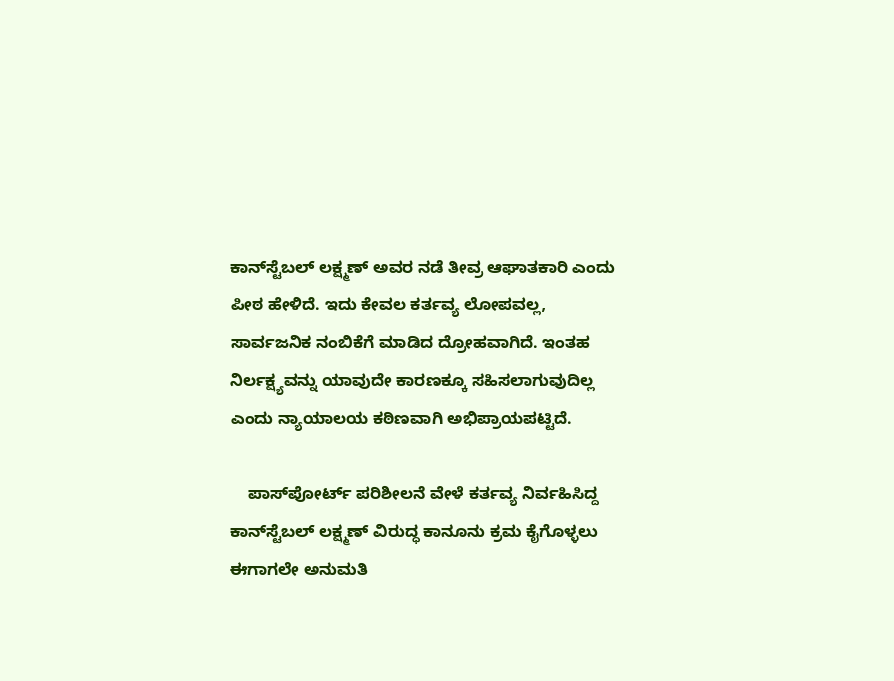ಕಾನ್‌ಸ್ಟೆಬಲ್ ಲಕ್ಷ್ಮಣ್ ಅವರ ನಡೆ ತೀವ್ರ ಆಘಾತಕಾರಿ ಎಂದು ಪೀಠ ಹೇಳಿದೆ. ಇದು ಕೇವಲ ಕರ್ತವ್ಯ ಲೋಪವಲ್ಲ, ಸಾರ್ವಜನಿಕ ನಂಬಿಕೆಗೆ ಮಾಡಿದ ದ್ರೋಹವಾಗಿದೆ. ಇಂತಹ ನಿರ್ಲಕ್ಷ್ಯವನ್ನು ಯಾವುದೇ ಕಾರಣಕ್ಕೂ ಸಹಿಸಲಾಗುವುದಿಲ್ಲ ಎಂದು ನ್ಯಾಯಾಲಯ ಕಠಿಣವಾಗಿ ಅಭಿಪ್ರಾಯಪಟ್ಟಿದೆ.

    ಪಾಸ್‌ಪೋರ್ಟ್ ಪರಿಶೀಲನೆ ವೇಳೆ ಕರ್ತವ್ಯ ನಿರ್ವಹಿಸಿದ್ದ ಕಾನ್‌ಸ್ಟೆಬಲ್ ಲಕ್ಷ್ಮಣ್ ವಿರುದ್ಧ ಕಾನೂನು ಕ್ರಮ ಕೈಗೊಳ್ಳಲು ಈಗಾಗಲೇ ಅನುಮತಿ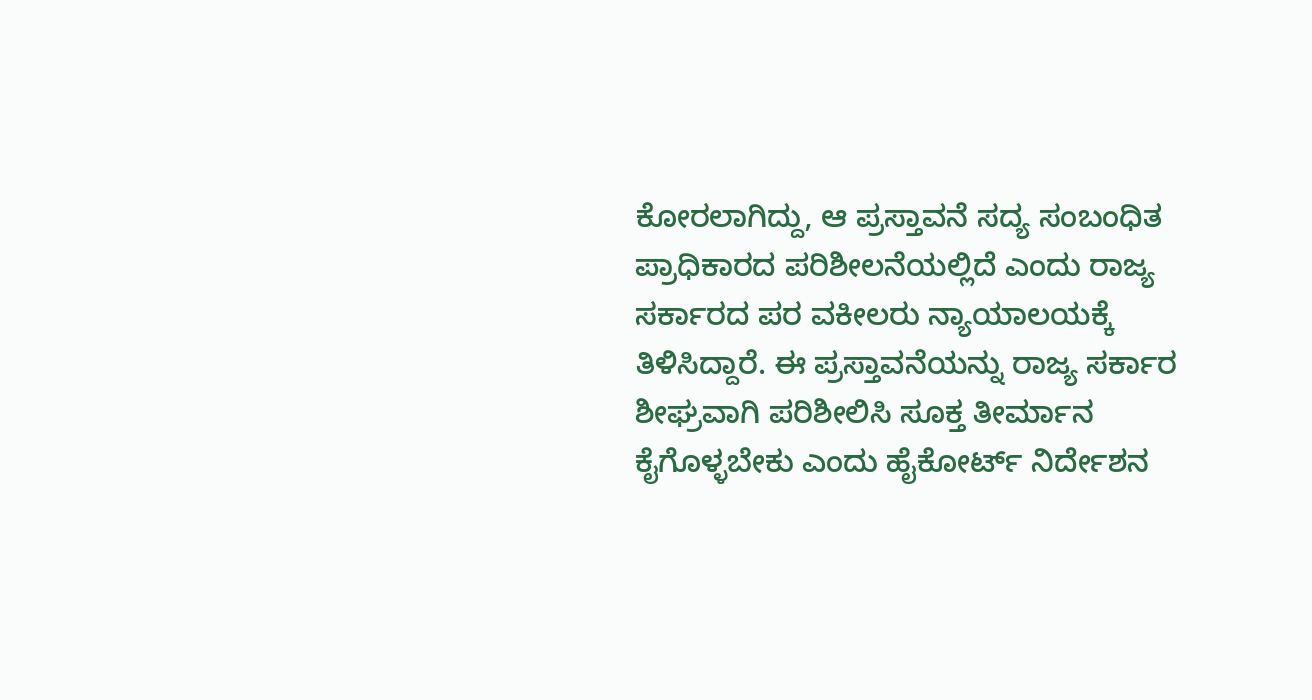ಕೋರಲಾಗಿದ್ದು, ಆ ಪ್ರಸ್ತಾವನೆ ಸದ್ಯ ಸಂಬಂಧಿತ ಪ್ರಾಧಿಕಾರದ ಪರಿಶೀಲನೆಯಲ್ಲಿದೆ ಎಂದು ರಾಜ್ಯ ಸರ್ಕಾರದ ಪರ ವಕೀಲರು ನ್ಯಾಯಾಲಯಕ್ಕೆ ತಿಳಿಸಿದ್ದಾರೆ. ಈ ಪ್ರಸ್ತಾವನೆಯನ್ನು ರಾಜ್ಯ ಸರ್ಕಾರ ಶೀಘ್ರವಾಗಿ ಪರಿಶೀಲಿಸಿ ಸೂಕ್ತ ತೀರ್ಮಾನ ಕೈಗೊಳ್ಳಬೇಕು ಎಂದು ಹೈಕೋರ್ಟ್ ನಿರ್ದೇಶನ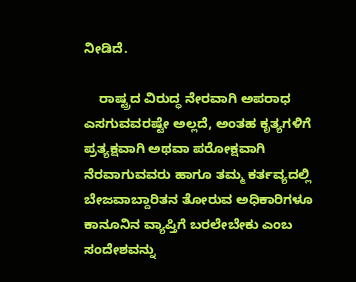ನೀಡಿದೆ.

    ರಾಷ್ಟ್ರದ ವಿರುದ್ಧ ನೇರವಾಗಿ ಅಪರಾಧ ಎಸಗುವವರಷ್ಟೇ ಅಲ್ಲದೆ, ಅಂತಹ ಕೃತ್ಯಗಳಿಗೆ ಪ್ರತ್ಯಕ್ಷವಾಗಿ ಅಥವಾ ಪರೋಕ್ಷವಾಗಿ ನೆರವಾಗುವವರು ಹಾಗೂ ತಮ್ಮ ಕರ್ತವ್ಯದಲ್ಲಿ ಬೇಜವಾಬ್ದಾರಿತನ ತೋರುವ ಅಧಿಕಾರಿಗಳೂ ಕಾನೂನಿನ ವ್ಯಾಪ್ತಿಗೆ ಬರಲೇಬೇಕು ಎಂಬ ಸಂದೇಶವನ್ನು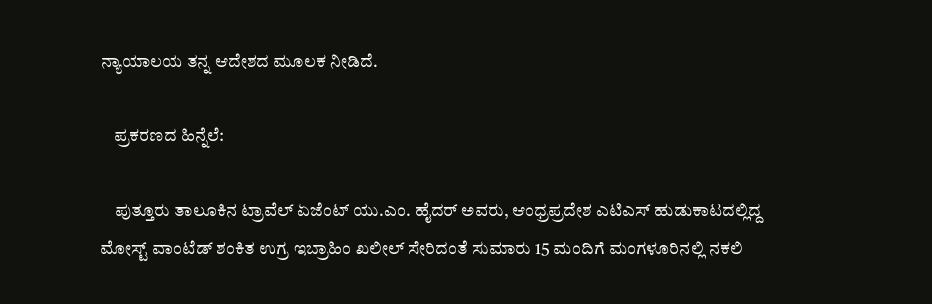ನ್ಯಾಯಾಲಯ ತನ್ನ ಆದೇಶದ ಮೂಲಕ ನೀಡಿದೆ.

    ಪ್ರಕರಣದ ಹಿನ್ನೆಲೆ:

    ಪುತ್ತೂರು ತಾಲೂಕಿನ ಟ್ರಾವೆಲ್ ಏಜೆಂಟ್ ಯು.ಎಂ. ಹೈದರ್ ಅವರು, ಆಂಧ್ರಪ್ರದೇಶ ಎಟಿಎಸ್ ಹುಡುಕಾಟದಲ್ಲಿದ್ದ ಮೋಸ್ಟ್ ವಾಂಟೆಡ್ ಶಂಕಿತ ಉಗ್ರ ಇಬ್ರಾಹಿಂ ಖಲೀಲ್ ಸೇರಿದಂತೆ ಸುಮಾರು 15 ಮಂದಿಗೆ ಮಂಗಳೂರಿನಲ್ಲಿ ನಕಲಿ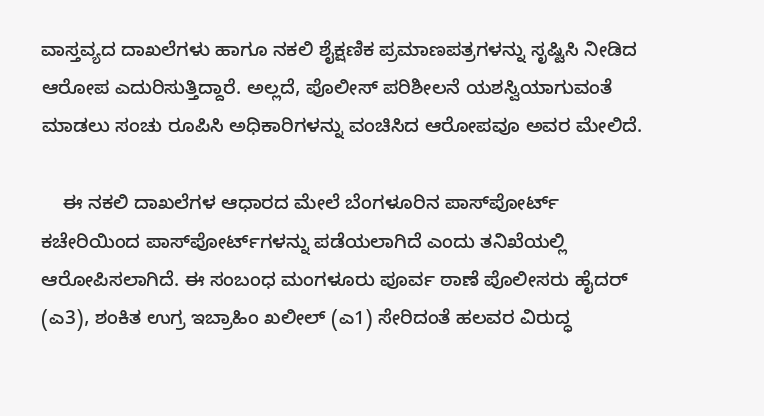ವಾಸ್ತವ್ಯದ ದಾಖಲೆಗಳು ಹಾಗೂ ನಕಲಿ ಶೈಕ್ಷಣಿಕ ಪ್ರಮಾಣಪತ್ರಗಳನ್ನು ಸೃಷ್ಟಿಸಿ ನೀಡಿದ ಆರೋಪ ಎದುರಿಸುತ್ತಿದ್ದಾರೆ. ಅಲ್ಲದೆ, ಪೊಲೀಸ್ ಪರಿಶೀಲನೆ ಯಶಸ್ವಿಯಾಗುವಂತೆ ಮಾಡಲು ಸಂಚು ರೂಪಿಸಿ ಅಧಿಕಾರಿಗಳನ್ನು ವಂಚಿಸಿದ ಆರೋಪವೂ ಅವರ ಮೇಲಿದೆ.

    ಈ ನಕಲಿ ದಾಖಲೆಗಳ ಆಧಾರದ ಮೇಲೆ ಬೆಂಗಳೂರಿನ ಪಾಸ್‌ಪೋರ್ಟ್ ಕಚೇರಿಯಿಂದ ಪಾಸ್‌ಪೋರ್ಟ್‌ಗಳನ್ನು ಪಡೆಯಲಾಗಿದೆ ಎಂದು ತನಿಖೆಯಲ್ಲಿ ಆರೋಪಿಸಲಾಗಿದೆ. ಈ ಸಂಬಂಧ ಮಂಗಳೂರು ಪೂರ್ವ ಠಾಣೆ ಪೊಲೀಸರು ಹೈದರ್ (ಎ3), ಶಂಕಿತ ಉಗ್ರ ಇಬ್ರಾಹಿಂ ಖಲೀಲ್ (ಎ1) ಸೇರಿದಂತೆ ಹಲವರ ವಿರುದ್ಧ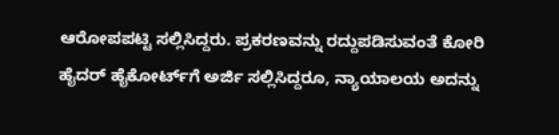ಆರೋಪಪಟ್ಟಿ ಸಲ್ಲಿಸಿದ್ದರು. ಪ್ರಕರಣವನ್ನು ರದ್ದುಪಡಿಸುವಂತೆ ಕೋರಿ ಹೈದರ್ ಹೈಕೋರ್ಟ್‌ಗೆ ಅರ್ಜಿ ಸಲ್ಲಿಸಿದ್ದರೂ, ನ್ಯಾಯಾಲಯ ಅದನ್ನು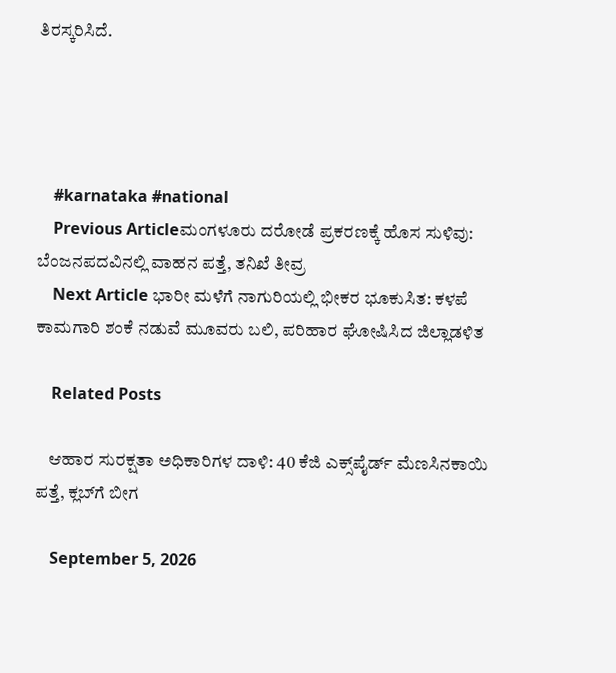ತಿರಸ್ಕರಿಸಿದೆ.




    #karnataka #national
    Previous Articleಮಂಗಳೂರು ದರೋಡೆ ಪ್ರಕರಣಕ್ಕೆ ಹೊಸ ಸುಳಿವು: ಬೆಂಜನಪದವಿನಲ್ಲಿ ವಾಹನ ಪತ್ತೆ, ತನಿಖೆ ತೀವ್ರ
    Next Article ಭಾರೀ ಮಳೆಗೆ ನಾಗುರಿಯಲ್ಲಿ ಭೀಕರ ಭೂಕುಸಿತ: ಕಳಪೆ ಕಾಮಗಾರಿ ಶಂಕೆ ನಡುವೆ ಮೂವರು ಬಲಿ, ಪರಿಹಾರ ಘೋಷಿಸಿದ ಜಿಲ್ಲಾಡಳಿತ

    Related Posts

    ಆಹಾರ ಸುರಕ್ಷತಾ ಅಧಿಕಾರಿಗಳ ದಾಳಿ: 40 ಕೆಜಿ ಎಕ್ಸ್‌ಪೈರ್ಡ್ ಮೆಣಸಿನಕಾಯಿ ಪತ್ತೆ, ಕ್ಲಬ್‌ಗೆ ಬೀಗ

    September 5, 2026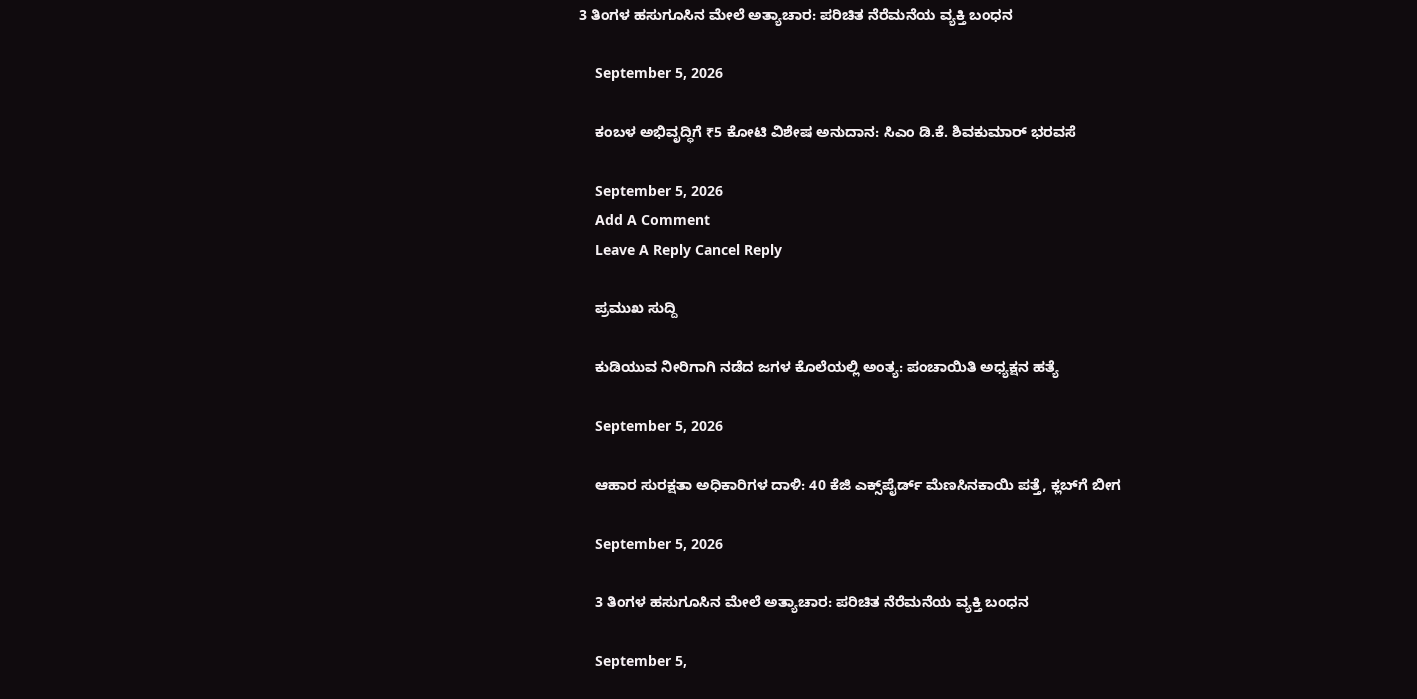3 ತಿಂಗಳ ಹಸುಗೂಸಿನ ಮೇಲೆ ಅತ್ಯಾಚಾರ: ಪರಿಚಿತ ನೆರೆಮನೆಯ ವ್ಯಕ್ತಿ ಬಂಧನ

    September 5, 2026

    ಕಂಬಳ ಅಭಿವೃದ್ಧಿಗೆ ₹5 ಕೋಟಿ ವಿಶೇಷ ಅನುದಾನ: ಸಿಎಂ ಡಿ.ಕೆ. ಶಿವಕುಮಾರ್ ಭರವಸೆ

    September 5, 2026
    Add A Comment
    Leave A Reply Cancel Reply

    ಪ್ರಮುಖ ಸುದ್ದಿ

    ಕುಡಿಯುವ ನೀರಿಗಾಗಿ ನಡೆದ ಜಗಳ ಕೊಲೆಯಲ್ಲಿ ಅಂತ್ಯ: ಪಂಚಾಯಿತಿ ಅಧ್ಯಕ್ಷನ ಹತ್ಯೆ

    September 5, 2026

    ಆಹಾರ ಸುರಕ್ಷತಾ ಅಧಿಕಾರಿಗಳ ದಾಳಿ: 40 ಕೆಜಿ ಎಕ್ಸ್‌ಪೈರ್ಡ್ ಮೆಣಸಿನಕಾಯಿ ಪತ್ತೆ, ಕ್ಲಬ್‌ಗೆ ಬೀಗ

    September 5, 2026

    3 ತಿಂಗಳ ಹಸುಗೂಸಿನ ಮೇಲೆ ಅತ್ಯಾಚಾರ: ಪರಿಚಿತ ನೆರೆಮನೆಯ ವ್ಯಕ್ತಿ ಬಂಧನ

    September 5,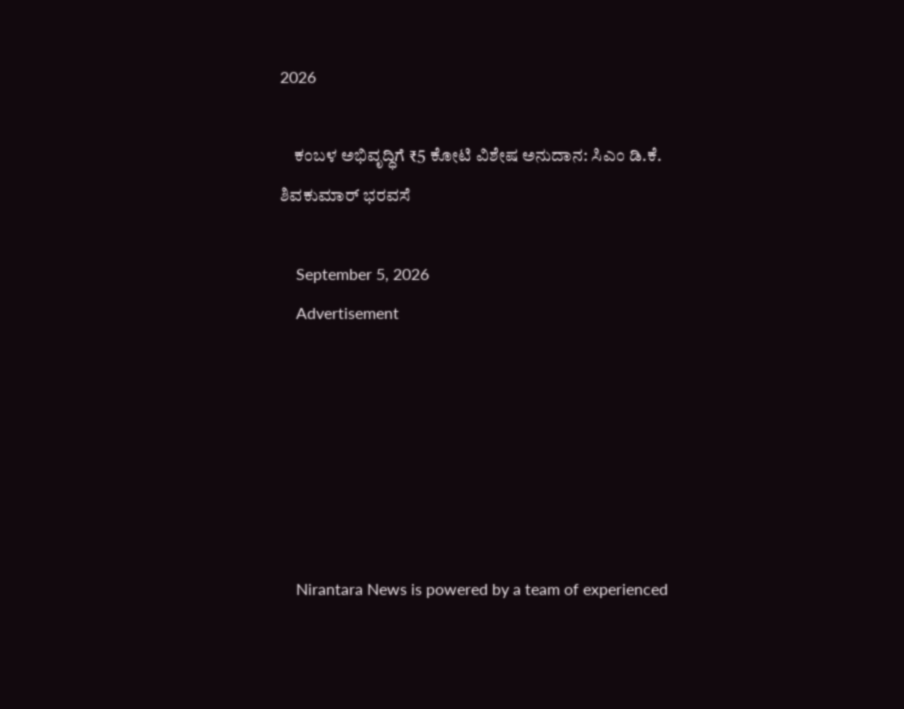2026

    ಕಂಬಳ ಅಭಿವೃದ್ಧಿಗೆ ₹5 ಕೋಟಿ ವಿಶೇಷ ಅನುದಾನ: ಸಿಎಂ ಡಿ.ಕೆ. ಶಿವಕುಮಾರ್ ಭರವಸೆ

    September 5, 2026
    Advertisement






    Nirantara News is powered by a team of experienced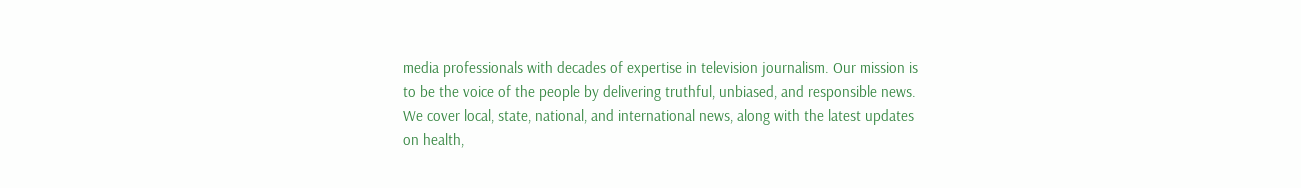media professionals with decades of expertise in television journalism. Our mission is to be the voice of the people by delivering truthful, unbiased, and responsible news. We cover local, state, national, and international news, along with the latest updates on health,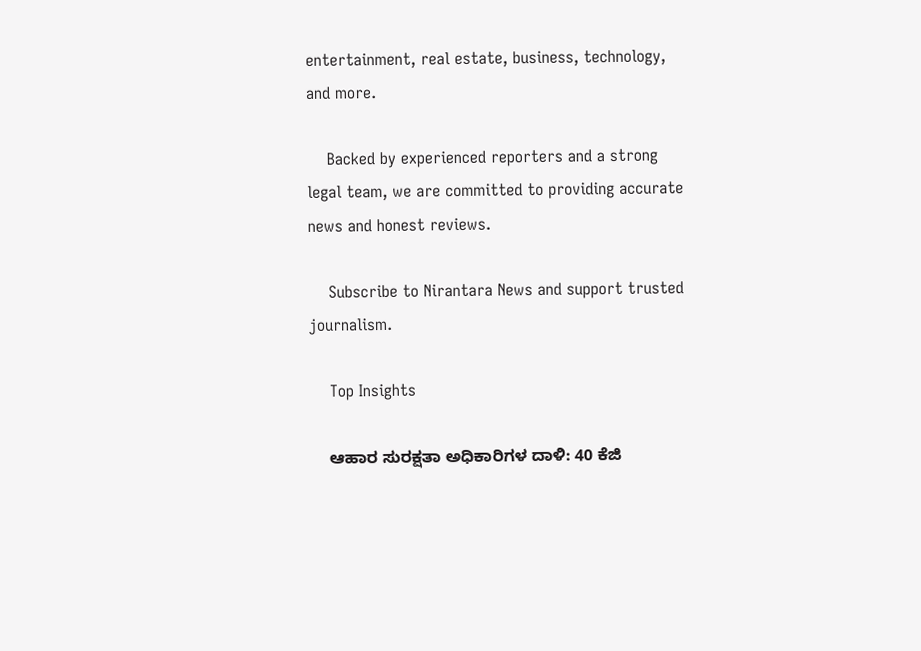entertainment, real estate, business, technology, and more.

    Backed by experienced reporters and a strong legal team, we are committed to providing accurate news and honest reviews.

    Subscribe to Nirantara News and support trusted journalism.

    Top Insights

    ಆಹಾರ ಸುರಕ್ಷತಾ ಅಧಿಕಾರಿಗಳ ದಾಳಿ: 40 ಕೆಜಿ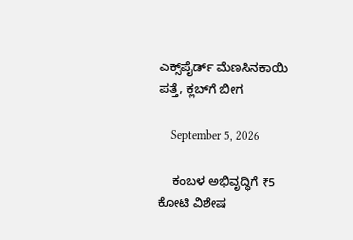ಎಕ್ಸ್‌ಪೈರ್ಡ್ ಮೆಣಸಿನಕಾಯಿ ಪತ್ತೆ, ಕ್ಲಬ್‌ಗೆ ಬೀಗ

    September 5, 2026

    ಕಂಬಳ ಅಭಿವೃದ್ಧಿಗೆ ₹5 ಕೋಟಿ ವಿಶೇಷ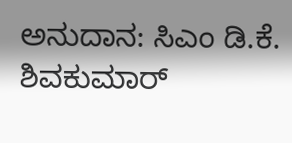ಅನುದಾನ: ಸಿಎಂ ಡಿ.ಕೆ. ಶಿವಕುಮಾರ್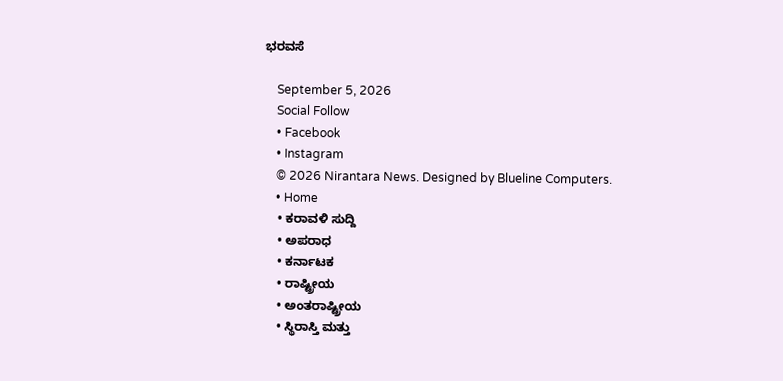ಭರವಸೆ

    September 5, 2026
    Social Follow
    • Facebook
    • Instagram
    © 2026 Nirantara News. Designed by Blueline Computers.
    • Home
    • ಕರಾವಳಿ ಸುದ್ದಿ
    • ಅಪರಾಧ
    • ಕರ್ನಾಟಕ
    • ರಾಷ್ಟ್ರೀಯ
    • ಅಂತರಾಷ್ಟ್ರೀಯ
    • ಸ್ಥಿರಾಸ್ತಿ ಮತ್ತು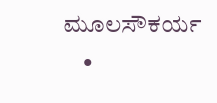ಮೂಲಸೌಕರ್ಯ
    •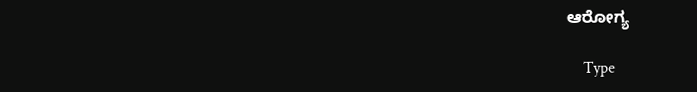ಆರೋಗ್ಯ

    Type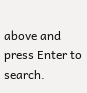above and press Enter to search.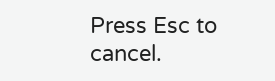Press Esc to cancel.